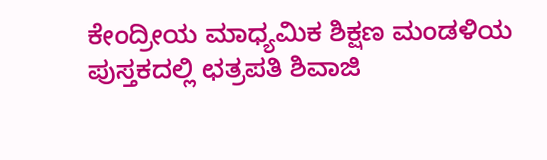ಕೇಂದ್ರೀಯ ಮಾಧ್ಯಮಿಕ ಶಿಕ್ಷಣ ಮಂಡಳಿಯ ಪುಸ್ತಕದಲ್ಲಿ ಛತ್ರಪತಿ ಶಿವಾಜಿ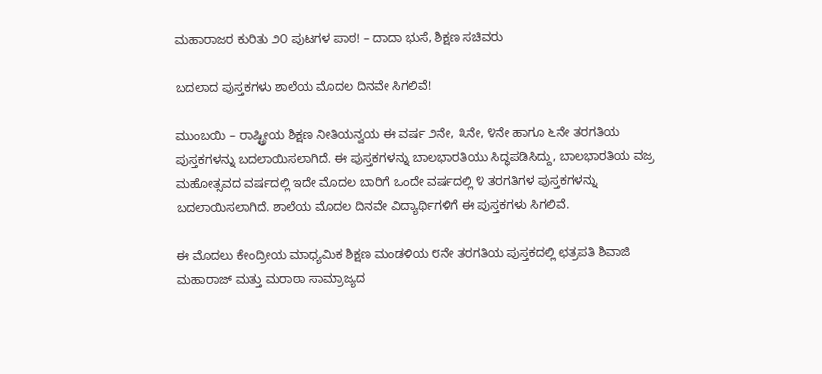ಮಹಾರಾಜರ ಕುರಿತು ೨೦ ಪುಟಗಳ ಪಾಠ! – ದಾದಾ ಭುಸೆ, ಶಿಕ್ಷಣ ಸಚಿವರು

ಬದಲಾದ ಪುಸ್ತಕಗಳು ಶಾಲೆಯ ಮೊದಲ ದಿನವೇ ಸಿಗಲಿವೆ!

ಮುಂಬಯಿ – ರಾಷ್ಟ್ರೀಯ ಶಿಕ್ಷಣ ನೀತಿಯನ್ವಯ ಈ ವರ್ಷ ೨ನೇ, ೩ನೇ, ೪ನೇ ಹಾಗೂ ೬ನೇ ತರಗತಿಯ ಪುಸ್ತಕಗಳನ್ನು ಬದಲಾಯಿಸಲಾಗಿದೆ. ಈ ಪುಸ್ತಕಗಳನ್ನು ಬಾಲಭಾರತಿಯು ಸಿದ್ಧಪಡಿಸಿದ್ದು, ಬಾಲಭಾರತಿಯ ವಜ್ರ ಮಹೋತ್ಸವದ ವರ್ಷದಲ್ಲಿ ಇದೇ ಮೊದಲ ಬಾರಿಗೆ ಒಂದೇ ವರ್ಷದಲ್ಲಿ ೪ ತರಗತಿಗಳ ಪುಸ್ತಕಗಳನ್ನು ಬದಲಾಯಿಸಲಾಗಿದೆ. ಶಾಲೆಯ ಮೊದಲ ದಿನವೇ ವಿದ್ಯಾರ್ಥಿಗಳಿಗೆ ಈ ಪುಸ್ತಕಗಳು ಸಿಗಲಿವೆ.

ಈ ಮೊದಲು ಕೇಂದ್ರೀಯ ಮಾಧ್ಯಮಿಕ ಶಿಕ್ಷಣ ಮಂಡಳಿಯ ೮ನೇ ತರಗತಿಯ ಪುಸ್ತಕದಲ್ಲಿ ಛತ್ರಪತಿ ಶಿವಾಜಿ ಮಹಾರಾಜ್ ಮತ್ತು ಮರಾಠಾ ಸಾಮ್ರಾಜ್ಯದ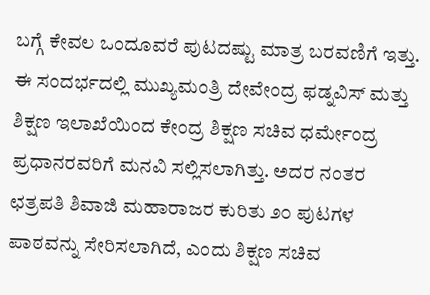ಬಗ್ಗೆ ಕೇವಲ ಒಂದೂವರೆ ಪುಟದಷ್ಟು ಮಾತ್ರ ಬರವಣಿಗೆ ಇತ್ತು. ಈ ಸಂದರ್ಭದಲ್ಲಿ ಮುಖ್ಯಮಂತ್ರಿ ದೇವೇಂದ್ರ ಫಡ್ನವಿಸ್ ಮತ್ತು ಶಿಕ್ಷಣ ಇಲಾಖೆಯಿಂದ ಕೇಂದ್ರ ಶಿಕ್ಷಣ ಸಚಿವ ಧರ್ಮೇಂದ್ರ ಪ್ರಧಾನರವರಿಗೆ ಮನವಿ ಸಲ್ಲಿಸಲಾಗಿತ್ತು. ಅದರ ನಂತರ ಛತ್ರಪತಿ ಶಿವಾಜಿ ಮಹಾರಾಜರ ಕುರಿತು ೨೦ ಪುಟಗಳ ಪಾಠವನ್ನು ಸೇರಿಸಲಾಗಿದೆ, ಎಂದು ಶಿಕ್ಷಣ ಸಚಿವ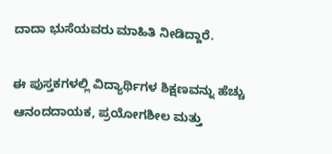ದಾದಾ ಭುಸೆಯವರು ಮಾಹಿತಿ ನೀಡಿದ್ದಾರೆ.

ಈ ಪುಸ್ತಕಗಳಲ್ಲಿ ವಿದ್ಯಾರ್ಥಿಗಳ ಶಿಕ್ಷಣವನ್ನು ಹೆಚ್ಚು ಆನಂದದಾಯಕ, ಪ್ರಯೋಗಶೀಲ ಮತ್ತು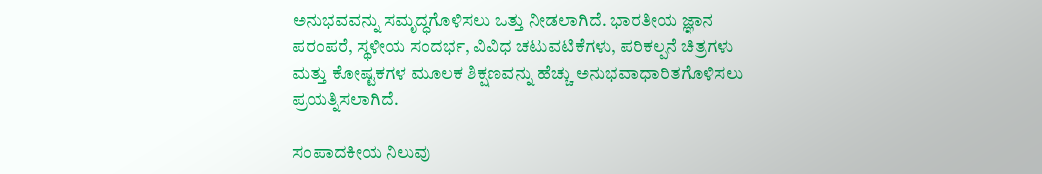ಅನುಭವವನ್ನು ಸಮೃದ್ಧಗೊಳಿಸಲು ಒತ್ತು ನೀಡಲಾಗಿದೆ. ಭಾರತೀಯ ಜ್ಞಾನ ಪರಂಪರೆ, ಸ್ಥಳೀಯ ಸಂದರ್ಭ, ವಿವಿಧ ಚಟುವಟಿಕೆಗಳು, ಪರಿಕಲ್ಪನೆ ಚಿತ್ರಗಳು ಮತ್ತು ಕೋಷ್ಟಕಗಳ ಮೂಲಕ ಶಿಕ್ಷಣವನ್ನು ಹೆಚ್ಚು ಅನುಭವಾಧಾರಿತಗೊಳಿಸಲು ಪ್ರಯತ್ನಿಸಲಾಗಿದೆ.

ಸಂಪಾದಕೀಯ ನಿಲುವು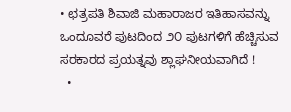• ಛತ್ರಪತಿ ಶಿವಾಜಿ ಮಹಾರಾಜರ ಇತಿಹಾಸವನ್ನು ಒಂದೂವರೆ ಪುಟದಿಂದ ೨೦ ಪುಟಗಳಿಗೆ ಹೆಚ್ಚಿಸುವ ಸರಕಾರದ ಪ್ರಯತ್ನವು ಶ್ಲಾಘನೀಯವಾಗಿದೆ !
  •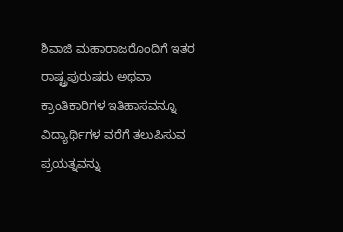ಶಿವಾಜಿ ಮಹಾರಾಜರೊಂದಿಗೆ ಇತರ ರಾಷ್ಟ್ರಪುರುಷರು ಅಥವಾ ಕ್ರಾಂತಿಕಾರಿಗಳ ಇತಿಹಾಸವನ್ನೂ ವಿದ್ಯಾರ್ಥಿಗಳ ವರೆಗೆ ತಲುಪಿಸುವ ಪ್ರಯತ್ನವನ್ನು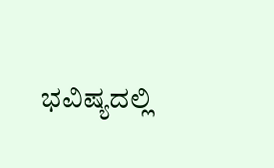ಭವಿಷ್ಯದಲ್ಲಿ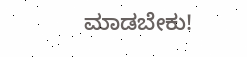ಮಾಡಬೇಕು!